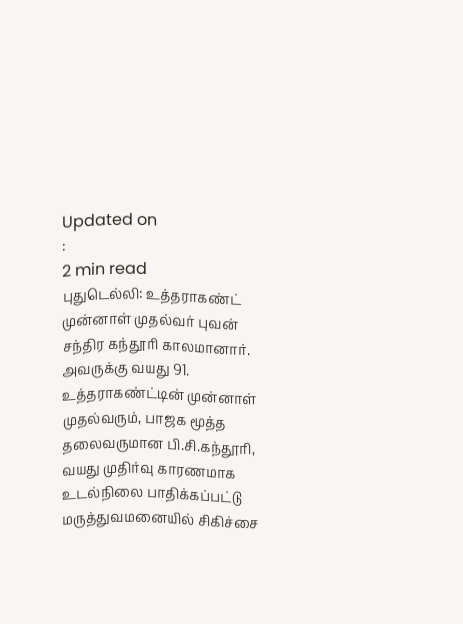Updated on
:
2 min read
புதுடெல்லி: உத்தராகண்ட் முன்னாள் முதல்வர் புவன் சந்திர கந்தூரி காலமானார். அவருக்கு வயது 91.
உத்தராகண்ட்டின் முன்னாள் முதல்வரும், பாஜக மூத்த தலைவருமான பி.சி.கந்தூரி, வயது முதிர்வு காரணமாக உடல்நிலை பாதிக்கப்பட்டு மருத்துவமனையில் சிகிச்சை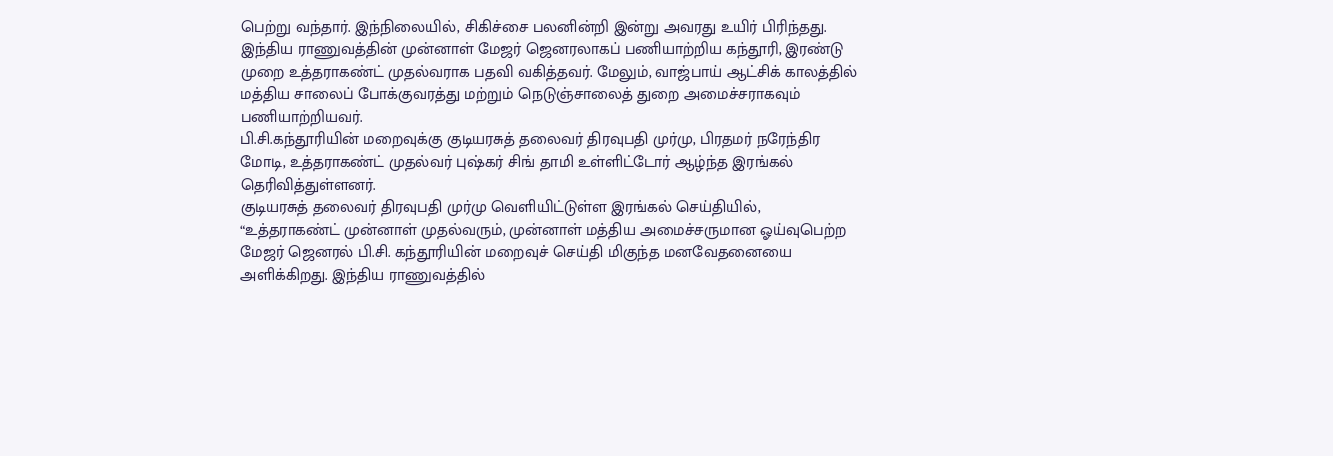பெற்று வந்தார். இந்நிலையில், சிகிச்சை பலனின்றி இன்று அவரது உயிர் பிரிந்தது.
இந்திய ராணுவத்தின் முன்னாள் மேஜர் ஜெனரலாகப் பணியாற்றிய கந்தூரி, இரண்டு முறை உத்தராகண்ட் முதல்வராக பதவி வகித்தவர். மேலும், வாஜ்பாய் ஆட்சிக் காலத்தில் மத்திய சாலைப் போக்குவரத்து மற்றும் நெடுஞ்சாலைத் துறை அமைச்சராகவும் பணியாற்றியவர்.
பி.சி.கந்தூரியின் மறைவுக்கு குடியரசுத் தலைவர் திரவுபதி முர்மு, பிரதமர் நரேந்திர மோடி, உத்தராகண்ட் முதல்வர் புஷ்கர் சிங் தாமி உள்ளிட்டோர் ஆழ்ந்த இரங்கல் தெரிவித்துள்ளனர்.
குடியரசுத் தலைவர் திரவுபதி முர்மு வெளியிட்டுள்ள இரங்கல் செய்தியில், “உத்தராகண்ட் முன்னாள் முதல்வரும், முன்னாள் மத்திய அமைச்சருமான ஓய்வுபெற்ற மேஜர் ஜெனரல் பி.சி. கந்தூரியின் மறைவுச் செய்தி மிகுந்த மனவேதனையை அளிக்கிறது. இந்திய ராணுவத்தில்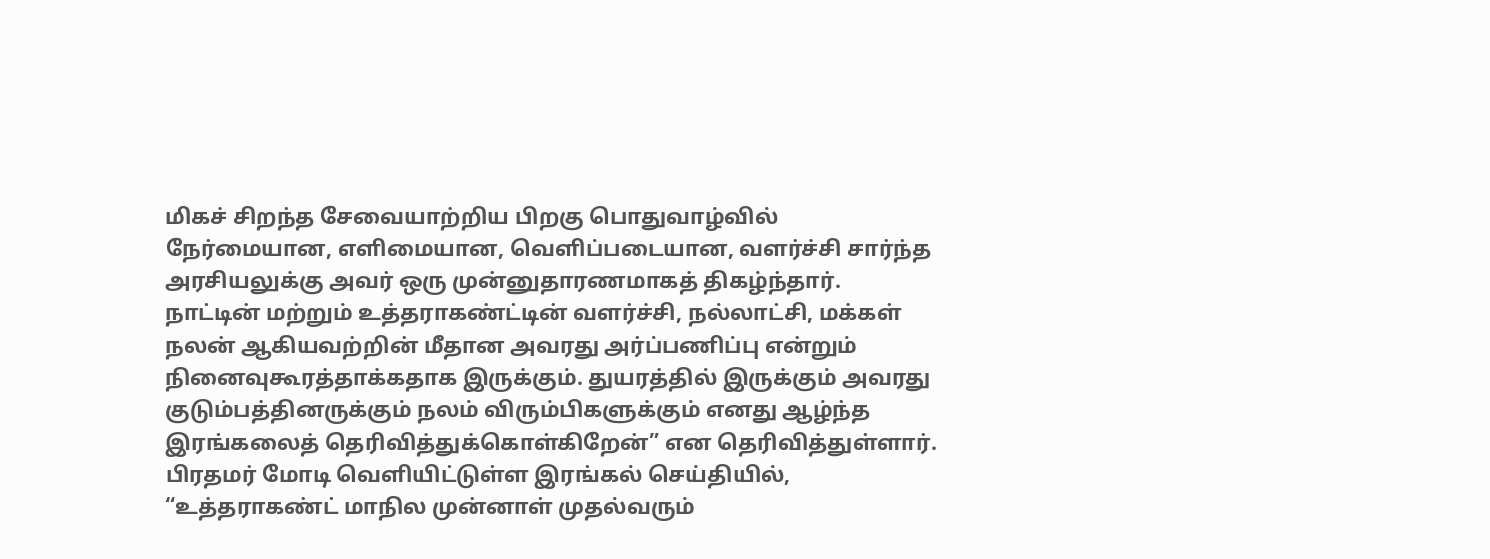மிகச் சிறந்த சேவையாற்றிய பிறகு பொதுவாழ்வில் நேர்மையான, எளிமையான, வெளிப்படையான, வளர்ச்சி சார்ந்த அரசியலுக்கு அவர் ஒரு முன்னுதாரணமாகத் திகழ்ந்தார்.
நாட்டின் மற்றும் உத்தராகண்ட்டின் வளர்ச்சி, நல்லாட்சி, மக்கள் நலன் ஆகியவற்றின் மீதான அவரது அர்ப்பணிப்பு என்றும் நினைவுகூரத்தாக்கதாக இருக்கும். துயரத்தில் இருக்கும் அவரது குடும்பத்தினருக்கும் நலம் விரும்பிகளுக்கும் எனது ஆழ்ந்த இரங்கலைத் தெரிவித்துக்கொள்கிறேன்” என தெரிவித்துள்ளார்.
பிரதமர் மோடி வெளியிட்டுள்ள இரங்கல் செய்தியில், “உத்தராகண்ட் மாநில முன்னாள் முதல்வரும்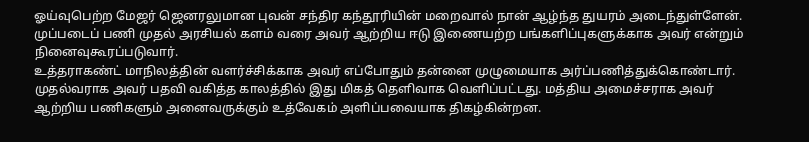ஓய்வுபெற்ற மேஜர் ஜெனரலுமான புவன் சந்திர கந்தூரியின் மறைவால் நான் ஆழ்ந்த துயரம் அடைந்துள்ளேன். முப்படைப் பணி முதல் அரசியல் களம் வரை அவர் ஆற்றிய ஈடு இணையற்ற பங்களிப்புகளுக்காக அவர் என்றும் நினைவுகூரப்படுவார்.
உத்தராகண்ட் மாநிலத்தின் வளர்ச்சிக்காக அவர் எப்போதும் தன்னை முழுமையாக அர்ப்பணித்துக்கொண்டார். முதல்வராக அவர் பதவி வகித்த காலத்தில் இது மிகத் தெளிவாக வெளிப்பட்டது. மத்திய அமைச்சராக அவர் ஆற்றிய பணிகளும் அனைவருக்கும் உத்வேகம் அளிப்பவையாக திகழ்கின்றன.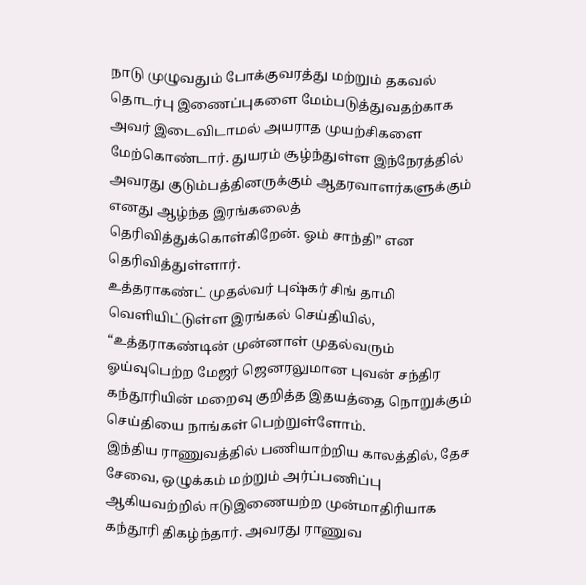நாடு முழுவதும் போக்குவரத்து மற்றும் தகவல் தொடர்பு இணைப்புகளை மேம்படுத்துவதற்காக அவர் இடைவிடாமல் அயராத முயற்சிகளை மேற்கொண்டார். துயரம் சூழ்ந்துள்ள இந்நேரத்தில் அவரது குடும்பத்தினருக்கும் ஆதரவாளர்களுக்கும் எனது ஆழ்ந்த இரங்கலைத் தெரிவித்துக்கொள்கிறேன். ஓம் சாந்தி” என தெரிவித்துள்ளார்.
உத்தராகண்ட் முதல்வர் புஷ்கர் சிங் தாமி வெளியிட்டுள்ள இரங்கல் செய்தியில், “உத்தராகண்டின் முன்னாள் முதல்வரும் ஓய்வுபெற்ற மேஜர் ஜெனரலுமான புவன் சந்திர கந்தூரியின் மறைவு குறித்த இதயத்தை நொறுக்கும் செய்தியை நாங்கள் பெற்றுள்ளோம்.
இந்திய ராணுவத்தில் பணியாற்றிய காலத்தில், தேச சேவை, ஒழுக்கம் மற்றும் அர்ப்பணிப்பு ஆகியவற்றில் ஈடுஇணையற்ற முன்மாதிரியாக கந்தூரி திகழ்ந்தார். அவரது ராணுவ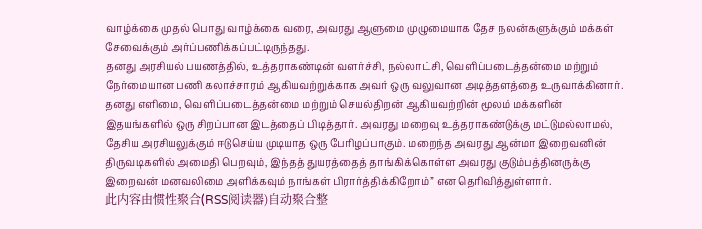வாழ்க்கை முதல் பொது வாழ்க்கை வரை, அவரது ஆளுமை முழுமையாக தேச நலன்களுக்கும் மக்கள் சேவைக்கும் அர்ப்பணிக்கப்பட்டிருந்தது.
தனது அரசியல் பயணத்தில், உத்தராகண்டின் வளர்ச்சி, நல்லாட்சி, வெளிப்படைத்தன்மை மற்றும் நேர்மையான பணி கலாச்சாரம் ஆகியவற்றுக்காக அவர் ஒரு வலுவான அடித்தளத்தை உருவாக்கினார். தனது எளிமை, வெளிப்படைத்தன்மை மற்றும் செயல்திறன் ஆகியவற்றின் மூலம் மக்களின் இதயங்களில் ஒரு சிறப்பான இடத்தைப் பிடித்தார். அவரது மறைவு உத்தராகண்டுக்கு மட்டுமல்லாமல், தேசிய அரசியலுக்கும் ஈடுசெய்ய முடியாத ஒரு பேரிழப்பாகும். மறைந்த அவரது ஆன்மா இறைவனின் திருவடிகளில் அமைதி பெறவும், இந்தத் துயரத்தைத் தாங்கிக்கொள்ள அவரது குடும்பத்தினருக்கு இறைவன் மனவலிமை அளிக்கவும் நாங்கள் பிரார்த்திக்கிறோம்” என தெரிவித்துள்ளார்.
此内容由惯性聚合(RSS阅读器)自动聚合整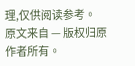理,仅供阅读参考。 原文来自 — 版权归原作者所有。